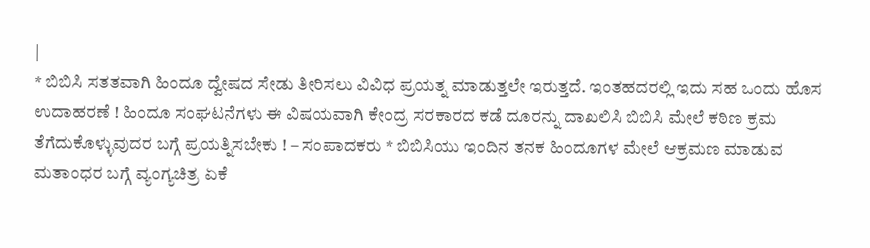|
* ಬಿಬಿಸಿ ಸತತವಾಗಿ ಹಿಂದೂ ದ್ವೇಷದ ಸೇಡು ತೀರಿಸಲು ವಿವಿಧ ಪ್ರಯತ್ನ ಮಾಡುತ್ತಲೇ ಇರುತ್ತದೆ. ಇಂತಹದರಲ್ಲಿ ಇದು ಸಹ ಒಂದು ಹೊಸ ಉದಾಹರಣೆ ! ಹಿಂದೂ ಸಂಘಟನೆಗಳು ಈ ವಿಷಯವಾಗಿ ಕೇಂದ್ರ ಸರಕಾರದ ಕಡೆ ದೂರನ್ನು ದಾಖಲಿಸಿ ಬಿಬಿಸಿ ಮೇಲೆ ಕಠಿಣ ಕ್ರಮ ತೆಗೆದುಕೊಳ್ಳುವುದರ ಬಗ್ಗೆ ಪ್ರಯತ್ನಿಸಬೇಕು ! – ಸಂಪಾದಕರು * ಬಿಬಿಸಿಯು ಇಂದಿನ ತನಕ ಹಿಂದೂಗಳ ಮೇಲೆ ಆಕ್ರಮಣ ಮಾಡುವ ಮತಾಂಧರ ಬಗ್ಗೆ ವ್ಯಂಗ್ಯಚಿತ್ರ ಏಕೆ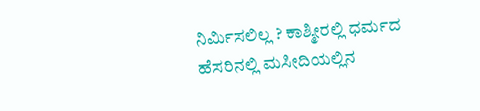ನಿರ್ಮಿಸಲಿಲ್ಲ ? ಕಾಶ್ಮೀರಲ್ಲಿ ಧರ್ಮದ ಹೆಸರಿನಲ್ಲಿ ಮಸೀದಿಯಲ್ಲಿನ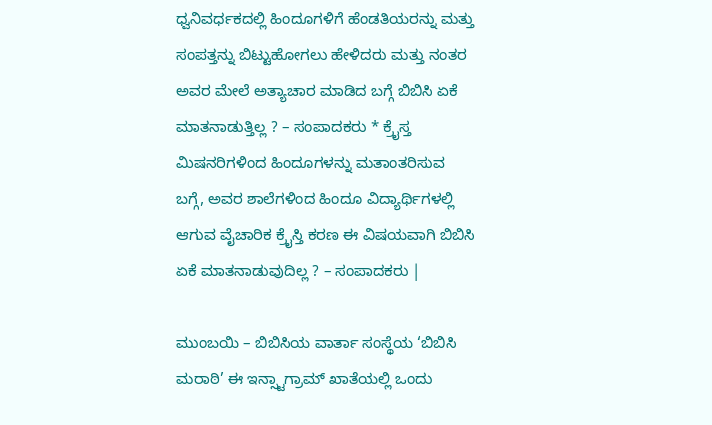ಧ್ವನಿವರ್ಧಕದಲ್ಲಿ ಹಿಂದೂಗಳಿಗೆ ಹೆಂಡತಿಯರನ್ನು ಮತ್ತು ಸಂಪತ್ತನ್ನು ಬಿಟ್ಟುಹೋಗಲು ಹೇಳಿದರು ಮತ್ತು ನಂತರ ಅವರ ಮೇಲೆ ಅತ್ಯಾಚಾರ ಮಾಡಿದ ಬಗ್ಗೆ ಬಿಬಿಸಿ ಏಕೆ ಮಾತನಾಡುತ್ತಿಲ್ಲ ? – ಸಂಪಾದಕರು * ಕ್ರೈಸ್ತ ಮಿಷನರಿಗಳಿಂದ ಹಿಂದೂಗಳನ್ನು ಮತಾಂತರಿಸುವ ಬಗ್ಗೆ, ಅವರ ಶಾಲೆಗಳಿಂದ ಹಿಂದೂ ವಿದ್ಯಾರ್ಥಿಗಳಲ್ಲಿ ಆಗುವ ವೈಚಾರಿಕ ಕ್ರೈಸ್ತಿ ಕರಣ ಈ ವಿಷಯವಾಗಿ ಬಿಬಿಸಿ ಏಕೆ ಮಾತನಾಡುವುದಿಲ್ಲ ? – ಸಂಪಾದಕರು |

ಮುಂಬಯಿ – ಬಿಬಿಸಿಯ ವಾರ್ತಾ ಸಂಸ್ಥೆಯ ‘ಬಿಬಿಸಿ ಮರಾಠಿ’ ಈ ಇನ್ಸ್ಟಾಗ್ರಾಮ್ ಖಾತೆಯಲ್ಲಿ ಒಂದು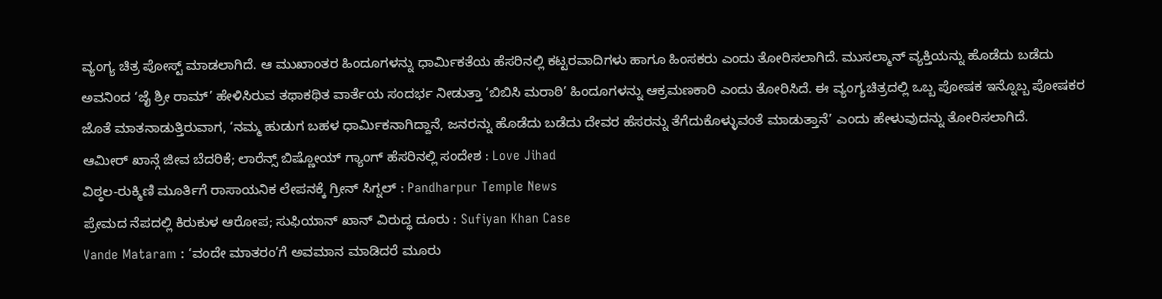ವ್ಯಂಗ್ಯ ಚಿತ್ರ ಪೋಸ್ಟ್ ಮಾಡಲಾಗಿದೆ. ಆ ಮುಖಾಂತರ ಹಿಂದೂಗಳನ್ನು ಧಾರ್ಮಿಕತೆಯ ಹೆಸರಿನಲ್ಲಿ ಕಟ್ಟರವಾದಿಗಳು ಹಾಗೂ ಹಿಂಸಕರು ಎಂದು ತೋರಿಸಲಾಗಿದೆ. ಮುಸಲ್ಮಾನ್ ವ್ಯಕ್ತಿಯನ್ನು ಹೊಡೆದು ಬಡೆದು ಅವನಿಂದ ‘ಜೈ ಶ್ರೀ ರಾಮ್’ ಹೇಳಿಸಿರುವ ತಥಾಕಥಿತ ವಾರ್ತೆಯ ಸಂದರ್ಭ ನೀಡುತ್ತಾ ‘ಬಿಬಿಸಿ ಮರಾಠಿ’ ಹಿಂದೂಗಳನ್ನು ಆಕ್ರಮಣಕಾರಿ ಎಂದು ತೋರಿಸಿದೆ. ಈ ವ್ಯಂಗ್ಯಚಿತ್ರದಲ್ಲಿ ಒಬ್ಬ ಪೋಷಕ ಇನ್ನೊಬ್ಬ ಪೋಷಕರ ಜೊತೆ ಮಾತನಾಡುತ್ತಿರುವಾಗ, ‘ನಮ್ಮ ಹುಡುಗ ಬಹಳ ಧಾರ್ಮಿಕನಾಗಿದ್ದಾನೆ, ಜನರನ್ನು ಹೊಡೆದು ಬಡೆದು ದೇವರ ಹೆಸರನ್ನು ತೆಗೆದುಕೊಳ್ಳುವಂತೆ ಮಾಡುತ್ತಾನೆ’ ಎಂದು ಹೇಳುವುದನ್ನು ತೋರಿಸಲಾಗಿದೆ.
ಆಮೀರ್ ಖಾನ್ಗೆ ಜೀವ ಬೆದರಿಕೆ; ಲಾರೆನ್ಸ್ ಬಿಷ್ಣೋಯ್ ಗ್ಯಾಂಗ್ ಹೆಸರಿನಲ್ಲಿ ಸಂದೇಶ : Love Jihad
ವಿಠ್ಠಲ-ರುಕ್ಮಿಣಿ ಮೂರ್ತಿಗೆ ರಾಸಾಯನಿಕ ಲೇಪನಕ್ಕೆ ಗ್ರೀನ್ ಸಿಗ್ನಲ್ : Pandharpur Temple News
ಪ್ರೇಮದ ನೆಪದಲ್ಲಿ ಕಿರುಕುಳ ಆರೋಪ; ಸುಫಿಯಾನ್ ಖಾನ್ ವಿರುದ್ಧ ದೂರು : Sufiyan Khan Case
Vande Mataram : ‘ವಂದೇ ಮಾತರಂ’ಗೆ ಅವಮಾನ ಮಾಡಿದರೆ ಮೂರು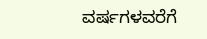ವರ್ಷಗಳವರೆಗೆ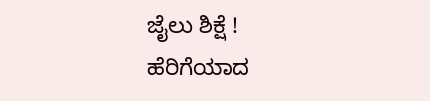ಜೈಲು ಶಿಕ್ಷೆ !
ಹೆರಿಗೆಯಾದ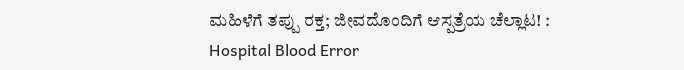ಮಹಿಳೆಗೆ ತಪ್ಪು ರಕ್ತ; ಜೀವದೊಂದಿಗೆ ಆಸ್ಪತ್ರೆಯ ಚೆಲ್ಲಾಟ! : Hospital Blood Error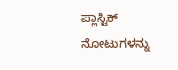ಪ್ಲಾಸ್ಟಿಕ್ ನೋಟುಗಳನ್ನು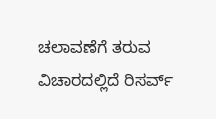ಚಲಾವಣೆಗೆ ತರುವ ವಿಚಾರದಲ್ಲಿದೆ ರಿಸರ್ವ್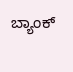ಬ್ಯಾಂಕ್